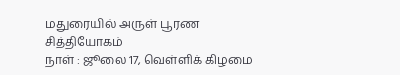மதுரையில் அருள் பூரண சித்தியோகம்
நாள் : ஜூலை 17, வெள்ளிக் கிழமை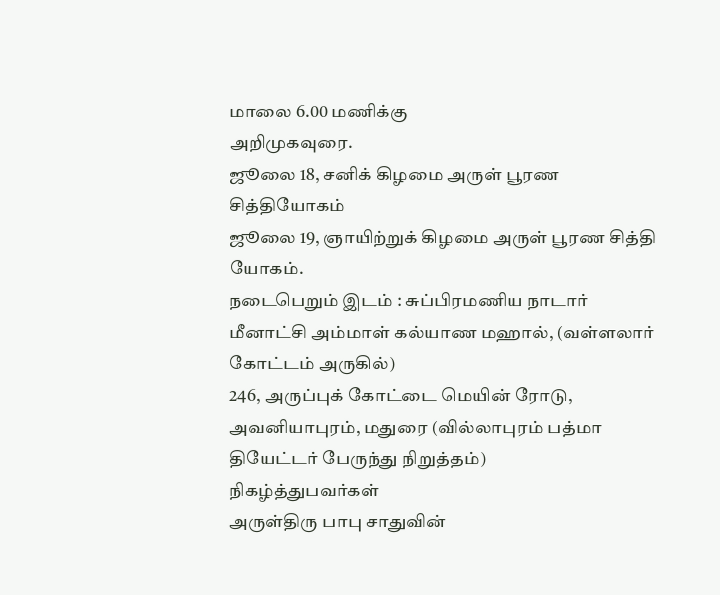மாலை 6.00 மணிக்கு
அறிமுகவுரை.
ஜூலை 18, சனிக் கிழமை அருள் பூரண சித்தியோகம்
ஜூலை 19, ஞாயிற்றுக் கிழமை அருள் பூரண சித்தி யோகம்.
நடைபெறும் இடம் : சுப்பிரமணிய நாடார் மீனாட்சி அம்மாள் கல்யாண மஹால், (வள்ளலார் கோட்டம் அருகில்)
246, அருப்புக் கோட்டை மெயின் ரோடு, அவனியாபுரம், மதுரை (வில்லாபுரம் பத்மா தியேட்டர் பேருந்து நிறுத்தம்)
நிகழ்த்துபவர்கள்
அருள்திரு பாபு சாதுவின்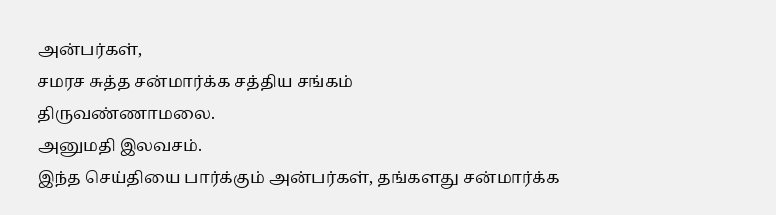அன்பர்கள்,
சமரச சுத்த சன்மார்க்க சத்திய சங்கம்
திருவண்ணாமலை.
அனுமதி இலவசம்.
இந்த செய்தியை பார்க்கும் அன்பர்கள், தங்களது சன்மார்க்க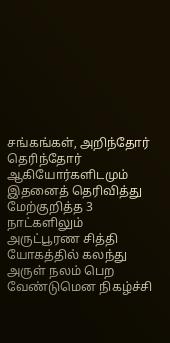சங்கங்கள், அறிந்தோர் தெரிந்தோர் ஆகியோர்களிடமும் இதனைத் தெரிவித்து மேற்குறித்த 3 நாட்களிலும் அருட்பூரண சித்தி யோகத்தில் கலந்து அருள் நலம் பெற வேண்டுமென நிகழ்ச்சி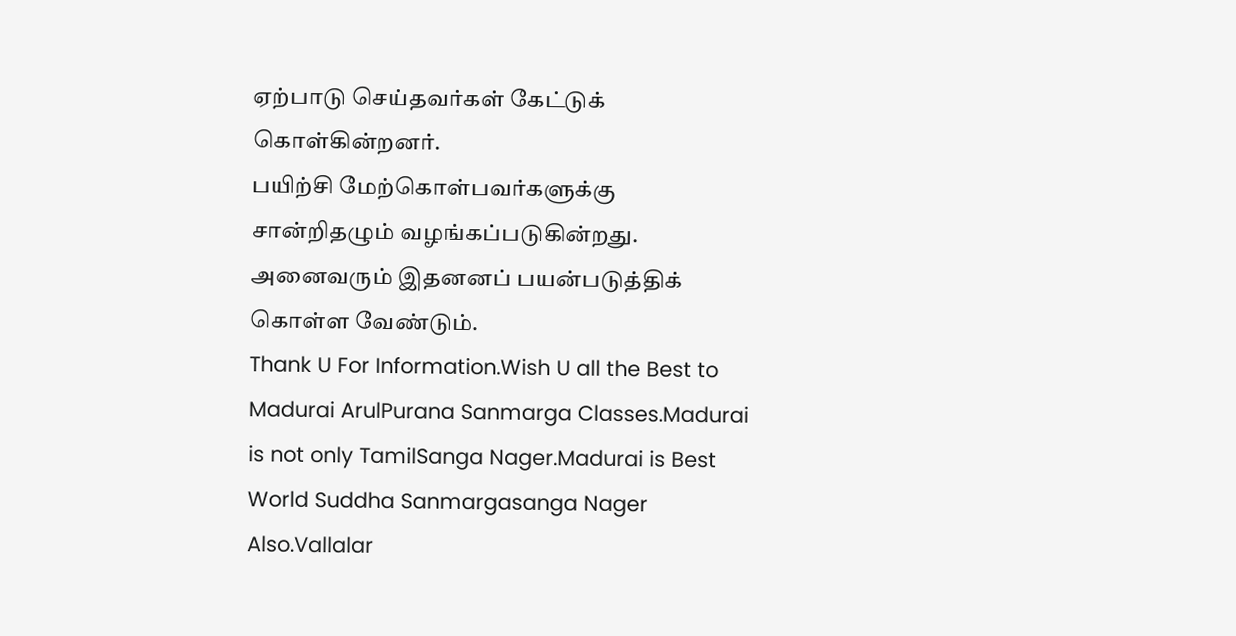ஏற்பாடு செய்தவர்கள் கேட்டுக் கொள்கின்றனர்.
பயிற்சி மேற்கொள்பவர்களுக்கு சான்றிதழும் வழங்கப்படுகின்றது. அனைவரும் இதனனப் பயன்படுத்திக் கொள்ள வேண்டும்.
Thank U For Information.Wish U all the Best to Madurai ArulPurana Sanmarga Classes.Madurai is not only TamilSanga Nager.Madurai is Best World Suddha Sanmargasanga Nager Also.Vallalar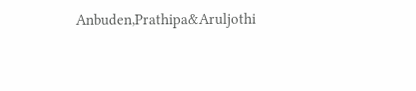Anbuden,Prathipa&Aruljothi